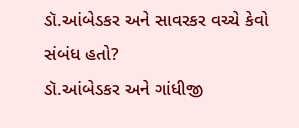ડૉ.આંબેડકર અને સાવરકર વચ્ચે કેવો સંબંધ હતો?
ડૉ.આંબેડકર અને ગાંધીજી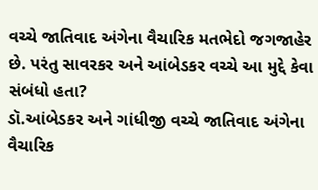વચ્ચે જાતિવાદ અંગેના વૈચારિક મતભેદો જગજાહેર છે. પરંતુ સાવરકર અને આંબેડકર વચ્ચે આ મુદ્દે કેવા સંબંધો હતા?
ડૉ.આંબેડકર અને ગાંધીજી વચ્ચે જાતિવાદ અંગેના વૈચારિક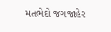મતભેદો જગજાહેર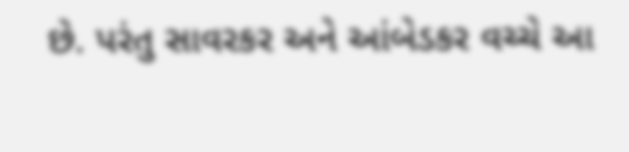છે. પરંતુ સાવરકર અને આંબેડકર વચ્ચે આ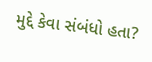મુદ્દે કેવા સંબંધો હતા?